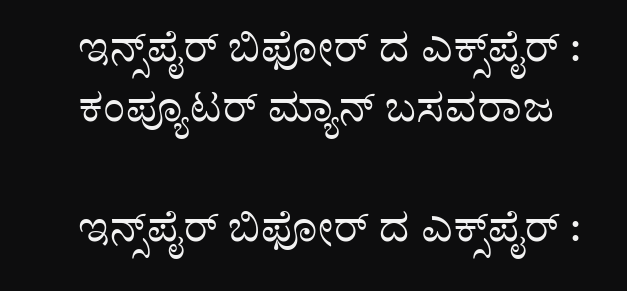ಇನ್ಸ್‌ಪೈರ್ ಬಿಫೋರ್ ದ ಎಕ್ಸ್‌ಪೈರ್ : ಕಂಪ್ಯೂಟರ್ ಮ್ಯಾನ್ ಬಸವರಾಜ

ಇನ್ಸ್‌ಪೈರ್ ಬಿಫೋರ್ ದ ಎಕ್ಸ್‌ಪೈರ್ :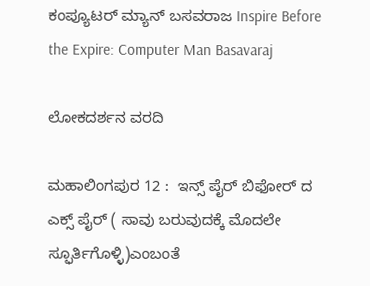ಕಂಪ್ಯೂಟರ್ ಮ್ಯಾನ್ ಬಸವರಾಜ Inspire Before the Expire: Computer Man Basavaraj

ಲೋಕದರ್ಶನ ವರದಿ

ಮಹಾಲಿಂಗಪುರ 12 :  ಇನ್ಸ್‌ ಪೈರ್ ಬಿಫೋರ್ ದ ಎಕ್ಸ್‌ ಪೈರ್ ( ಸಾವು ಬರುವುದಕ್ಕೆ ಮೊದಲೇ ಸ್ಫೂರ್ತಿಗೊಳ್ಳಿ)ಎಂಬಂತೆ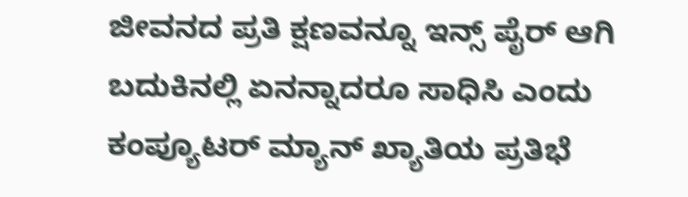ಜೀವನದ ಪ್ರತಿ ಕ್ಷಣವನ್ನೂ ಇನ್ಸ್‌ ಪೈರ್ ಆಗಿ ಬದುಕಿನಲ್ಲಿ ಏನನ್ನಾದರೂ ಸಾಧಿಸಿ ಎಂದು ಕಂಪ್ಯೂಟರ್ ಮ್ಯಾನ್ ಖ್ಯಾತಿಯ ಪ್ರತಿಭೆ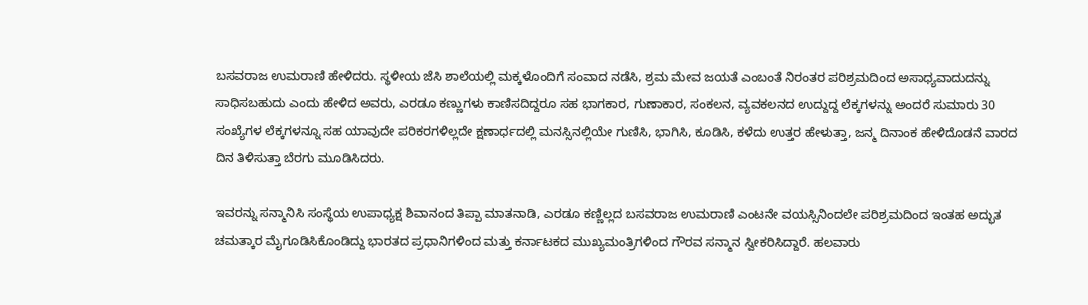ಬಸವರಾಜ ಉಮರಾಣಿ ಹೇಳಿದರು. ಸ್ಥಳೀಯ ಜೆಸಿ ಶಾಲೆಯಲ್ಲಿ ಮಕ್ಕಳೊಂದಿಗೆ ಸಂವಾದ ನಡೆಸಿ, ಶ್ರಮ ಮೇವ ಜಯತೆ ಎಂಬಂತೆ ನಿರಂತರ ಪರಿಶ್ರಮದಿಂದ ಅಸಾಧ್ಯವಾದುದನ್ನು ಸಾಧಿಸಬಹುದು ಎಂದು ಹೇಳಿದ ಅವರು, ಎರಡೂ ಕಣ್ಣುಗಳು ಕಾಣಿಸದಿದ್ದರೂ ಸಹ ಭಾಗಕಾರ, ಗುಣಾಕಾರ, ಸಂಕಲನ, ವ್ಯವಕಲನದ ಉದ್ದುದ್ದ ಲೆಕ್ಕಗಳನ್ನು ಅಂದರೆ ಸುಮಾರು 30 ಸಂಖ್ಯೆಗಳ ಲೆಕ್ಕಗಳನ್ನೂ ಸಹ ಯಾವುದೇ ಪರಿಕರಗಳಿಲ್ಲದೇ ಕ್ಷಣಾರ್ಧದಲ್ಲಿ ಮನಸ್ಸಿನಲ್ಲಿಯೇ ಗುಣಿಸಿ, ಭಾಗಿಸಿ, ಕೂಡಿಸಿ, ಕಳೆದು ಉತ್ತರ ಹೇಳುತ್ತಾ, ಜನ್ಮ ದಿನಾಂಕ ಹೇಳಿದೊಡನೆ ವಾರದ ದಿನ ತಿಳಿಸುತ್ತಾ ಬೆರಗು ಮೂಡಿಸಿದರು.

ಇವರನ್ನು ಸನ್ಮಾನಿಸಿ ಸಂಸ್ಥೆಯ ಉಪಾಧ್ಯಕ್ಷ ಶಿವಾನಂದ ತಿಪ್ಪಾ ಮಾತನಾಡಿ, ಎರಡೂ ಕಣ್ಣಿಲ್ಲದ ಬಸವರಾಜ ಉಮರಾಣಿ ಎಂಟನೇ ವಯಸ್ಸಿನಿಂದಲೇ ಪರಿಶ್ರಮದಿಂದ ಇಂತಹ ಅದ್ಭುತ ಚಮತ್ಕಾರ ಮೈಗೂಡಿಸಿಕೊಂಡಿದ್ದು ಭಾರತದ ಪ್ರಧಾನಿಗಳಿಂದ ಮತ್ತು ಕರ್ನಾಟಕದ ಮುಖ್ಯಮಂತ್ರಿಗಳಿಂದ ಗೌರವ ಸನ್ಮಾನ ಸ್ವೀಕರಿಸಿದ್ದಾರೆ. ಹಲವಾರು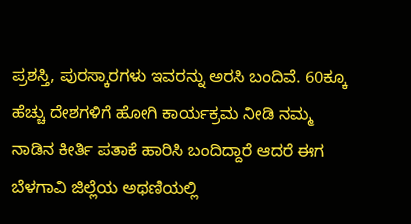ಪ್ರಶಸ್ತಿ, ಪುರಸ್ಕಾರಗಳು ಇವರನ್ನು ಅರಸಿ ಬಂದಿವೆ. 60ಕ್ಕೂ ಹೆಚ್ಚು ದೇಶಗಳಿಗೆ ಹೋಗಿ ಕಾರ್ಯಕ್ರಮ ನೀಡಿ ನಮ್ಮ ನಾಡಿನ ಕೀರ್ತಿ ಪತಾಕೆ ಹಾರಿಸಿ ಬಂದಿದ್ದಾರೆ ಆದರೆ ಈಗ ಬೆಳಗಾವಿ ಜಿಲ್ಲೆಯ ಅಥಣಿಯಲ್ಲಿ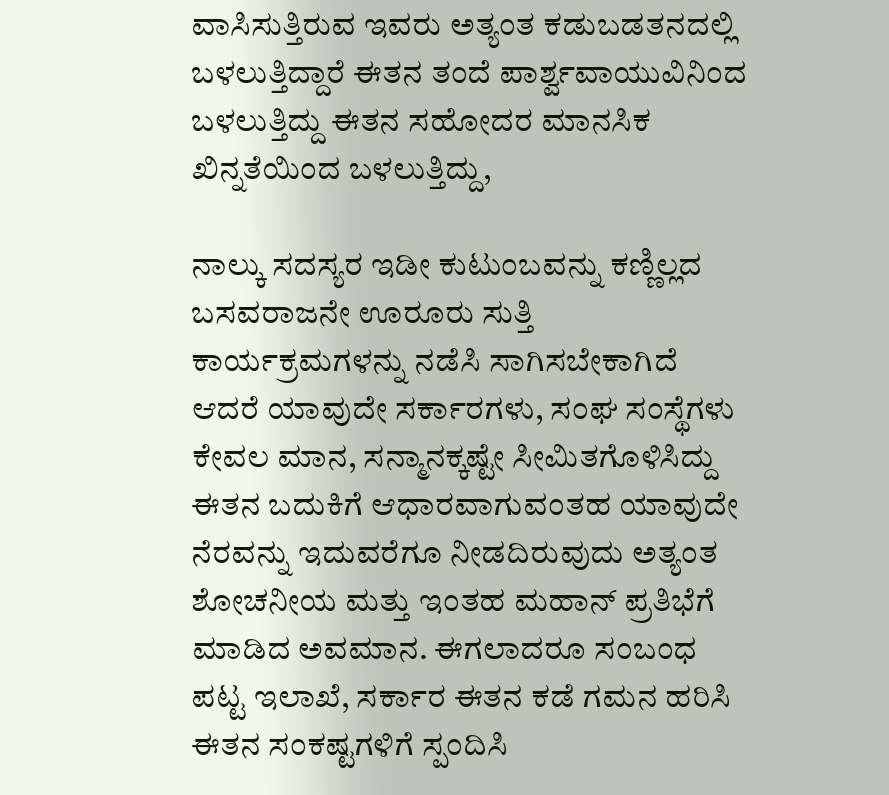ವಾಸಿಸುತ್ತಿರುವ ಇವರು ಅತ್ಯಂತ ಕಡುಬಡತನದಲ್ಲಿ ಬಳಲುತ್ತಿದ್ದಾರೆ ಈತನ ತಂದೆ ಪಾರ್ಶ್ವವಾಯುವಿನಿಂದ ಬಳಲುತ್ತಿದ್ದು ಈತನ ಸಹೋದರ ಮಾನಸಿಕ ಖಿನ್ನತೆಯಿಂದ ಬಳಲುತ್ತಿದ್ದು,

ನಾಲ್ಕು ಸದಸ್ಯರ ಇಡೀ ಕುಟುಂಬವನ್ನು ಕಣ್ಣಿಲ್ಲದ ಬಸವರಾಜನೇ ಊರೂರು ಸುತ್ತಿ ಕಾರ್ಯಕ್ರಮಗಳನ್ನು ನಡೆಸಿ ಸಾಗಿಸಬೇಕಾಗಿದೆ ಆದರೆ ಯಾವುದೇ ಸರ್ಕಾರಗಳು, ಸಂಘ ಸಂಸ್ಥೆಗಳು ಕೇವಲ ಮಾನ, ಸನ್ಮಾನಕ್ಕಷ್ಟೇ ಸೀಮಿತಗೊಳಿಸಿದ್ದು ಈತನ ಬದುಕಿಗೆ ಆಧಾರವಾಗುವಂತಹ ಯಾವುದೇ ನೆರವನ್ನು ಇದುವರೆಗೂ ನೀಡದಿರುವುದು ಅತ್ಯಂತ ಶೋಚನೀಯ ಮತ್ತು ಇಂತಹ ಮಹಾನ್ ಪ್ರತಿಭೆಗೆ ಮಾಡಿದ ಅವಮಾನ. ಈಗಲಾದರೂ ಸಂಬಂಧ ಪಟ್ಟ ಇಲಾಖೆ, ಸರ್ಕಾರ ಈತನ ಕಡೆ ಗಮನ ಹರಿಸಿ ಈತನ ಸಂಕಷ್ಟಗಳಿಗೆ ಸ್ಪಂದಿಸಿ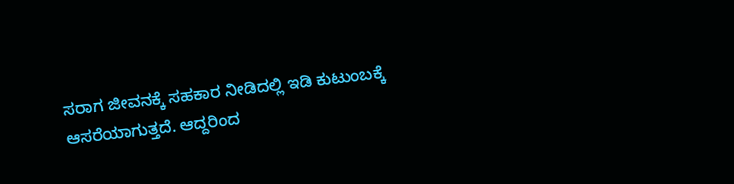ಸರಾಗ ಜೀವನಕ್ಕೆ ಸಹಕಾರ ನೀಡಿದಲ್ಲಿ ಇಡಿ ಕುಟುಂಬಕ್ಕೆ ಆಸರೆಯಾಗುತ್ತದೆ. ಆದ್ದರಿಂದ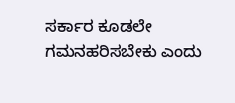ಸರ್ಕಾರ ಕೂಡಲೇ ಗಮನಹರಿಸಬೇಕು ಎಂದು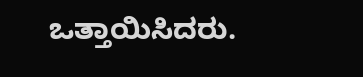ಒತ್ತಾಯಿಸಿದರು.